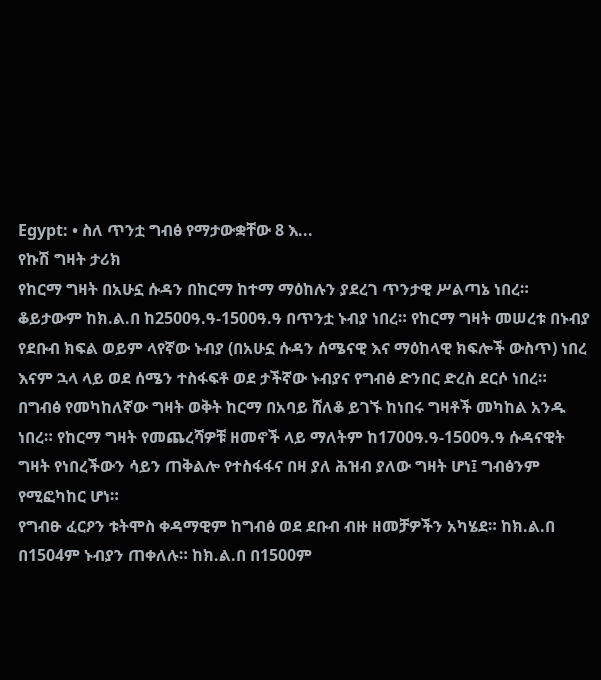Egypt: • ስለ ጥንቷ ግብፅ የማታውቋቸው 8 እ...
የኩሽ ግዛት ታሪክ
የከርማ ግዛት በአሁኗ ሱዳን በከርማ ከተማ ማዕከሉን ያደረገ ጥንታዊ ሥልጣኔ ነበረ። ቆይታውም ከክ.ል.በ ከ2500ዓ.ዓ-1500ዓ.ዓ በጥንቷ ኑብያ ነበረ። የከርማ ግዛት መሠረቱ በኑብያ የደቡብ ክፍል ወይም ላየኛው ኑብያ (በአሁኗ ሱዳን ሰሜናዊ እና ማዕከላዊ ክፍሎች ውስጥ) ነበረ እናም ኋላ ላይ ወደ ሰሜን ተስፋፍቶ ወደ ታችኛው ኑብያና የግብፅ ድንበር ድረስ ደርሶ ነበረ። በግብፅ የመካከለኛው ግዛት ወቅት ከርማ በአባይ ሸለቆ ይገኙ ከነበሩ ግዛቶች መካከል አንዱ ነበረ። የከርማ ግዛት የመጨረሻዎቹ ዘመኖች ላይ ማለትም ከ1700ዓ.ዓ-1500ዓ.ዓ ሱዳናዊት ግዛት የነበረችውን ሳይን ጠቅልሎ የተስፋፋና በዛ ያለ ሕዝብ ያለው ግዛት ሆነ፤ ግብፅንም የሚፎካከር ሆነ።
የግብፁ ፈርዖን ቱትሞስ ቀዳማዊም ከግብፅ ወደ ደቡብ ብዙ ዘመቻዎችን አካሄደ። ከክ.ል.በ በ1504ም ኑብያን ጠቀለሉ። ከክ.ል.በ በ1500ም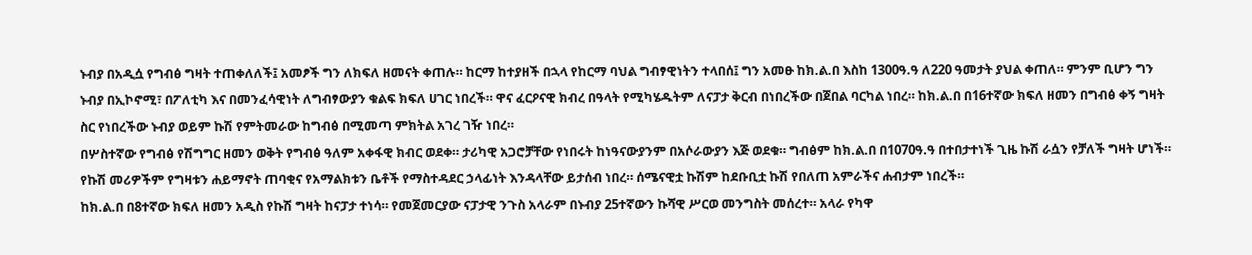ኑብያ በአዲሷ የግብፅ ግዛት ተጠቀለለች፤ አመፆች ግን ለክፍለ ዘመናት ቀጠሉ። ከርማ ከተያዘች በኋላ የከርማ ባህል ግብፃዊነትን ተላበሰ፤ ግን አመፁ ከክ.ል.በ እስከ 1300ዓ.ዓ ለ220 ዓመታት ያህል ቀጠለ። ምንም ቢሆን ግን ኑብያ በኢኮኖሚ፣ በፖለቲካ እና በመንፈሳዊነት ለግብፃውያን ቁልፍ ክፍለ ሀገር ነበረች። ዋና ፈርዖናዊ ክብረ በዓላት የሚካሄዱትም ለናፓታ ቅርብ በነበረችው በጀበል ባርካል ነበረ። ከክ.ል.በ በ16ተኛው ክፍለ ዘመን በግብፅ ቀኝ ግዛት ስር የነበረችው ኑብያ ወይም ኩሽ የምትመራው ከግብፅ በሚመጣ ምክትል አገረ ገዥ ነበረ።
በሦስተኛው የግብፅ የሽግግር ዘመን ወቅት የግብፅ ዓለም አቀፋዊ ክብር ወደቀ። ታሪካዊ አጋሮቻቸው የነበሩት ከነዓናውያንም በአሶራውያን እጅ ወደቁ። ግብፅም ከክ.ል.በ በ1070ዓ.ዓ በተበታተነች ጊዜ ኩሽ ራሷን የቻለች ግዛት ሆነች።
የኩሽ መሪዎችም የግዛቱን ሐይማኖት ጠባቂና የአማልክቱን ቤቶች የማስተዳደር ኃላፊነት እንዳላቸው ይታሰብ ነበረ። ሰሜናዊቷ ኩሽም ከደቡቢቷ ኩሽ የበለጠ አምራችና ሐብታም ነበረች።
ከክ.ል.በ በ8ተኛው ክፍለ ዘመን አዲስ የኩሽ ግዛት ከናፓታ ተነሳ። የመጀመርያው ናፓታዊ ንጉስ አላራም በኑብያ 25ተኛውን ኩሻዊ ሥርወ መንግስት መሰረተ። አላራ የካዋ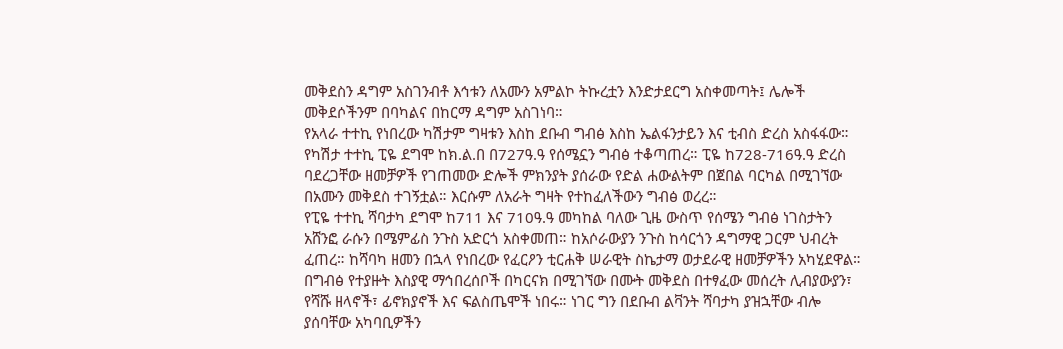መቅደስን ዳግም አስገንብቶ እኅቱን ለአሙን አምልኮ ትኩረቷን እንድታደርግ አስቀመጣት፤ ሌሎች መቅደሶችንም በባካልና በከርማ ዳግም አስገነባ።
የአላራ ተተኪ የነበረው ካሽታም ግዛቱን እስከ ደቡብ ግብፅ እስከ ኤልፋንታይን እና ቲብስ ድረስ አስፋፋው። የካሽታ ተተኪ ፒዬ ደግሞ ከክ.ል.በ በ727ዓ.ዓ የሰሜኗን ግብፅ ተቆጣጠረ። ፒዬ ከ728-716ዓ.ዓ ድረስ ባደረጋቸው ዘመቻዎች የገጠመው ድሎች ምክንያት ያሰራው የድል ሐውልትም በጀበል ባርካል በሚገኘው በአሙን መቅደስ ተገኝቷል። እርሱም ለአራት ግዛት የተከፈለችውን ግብፅ ወረረ።
የፒዬ ተተኪ ሻባታካ ደግሞ ከ711 እና 710ዓ.ዓ መካከል ባለው ጊዜ ውስጥ የሰሜን ግብፅ ነገስታትን አሸንፎ ራሱን በሜምፊስ ንጉስ አድርጎ አስቀመጠ። ከአሶራውያን ንጉስ ከሳርጎን ዳግማዊ ጋርም ህብረት ፈጠረ። ከሻባካ ዘመን በኋላ የነበረው የፈርዖን ቲርሐቅ ሠራዊት ስኬታማ ወታደራዊ ዘመቻዎችን አካሂደዋል። በግብፅ የተያዙት እስያዊ ማኅበረሰቦች በካርናክ በሚገኘው በሙት መቅደስ በተፃፈው መሰረት ሊብያውያን፣ የሻሹ ዘላኖች፣ ፊኖክያኖች እና ፍልስጤሞች ነበሩ። ነገር ግን በደቡብ ልቫንት ሻባታካ ያዝኋቸው ብሎ ያሰባቸው አካባቢዎችን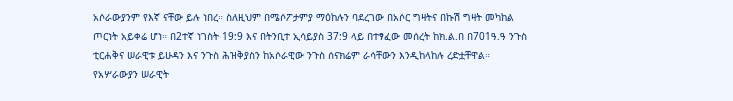አሶራውያንም የእኛ ናቸው ይሉ ነበረ። ስለዚህም በሜሶፖታምያ ማዕከሉን ባደረገው በአሶር ግዛትና በኩሽ ግዛት መካከል ጦርነት አይቀሬ ሆነ። በ2ተኛ ነገስት 19:9 እና በትንቢተ ኢሳይያስ 37:9 ላይ በተፃፈው መሰረት ከክ.ል.በ በ701ዓ.ዓ ንጉስ ቲርሐቅና ሠራዊቱ ይሁዳን እና ንጉስ ሕዝቅያስን ከአሶራዊው ንጉስ ሰናክሬም ራሳቸውን እንዲከላከሉ ረድቷቸዋል። የአሦራውያን ሠራዊት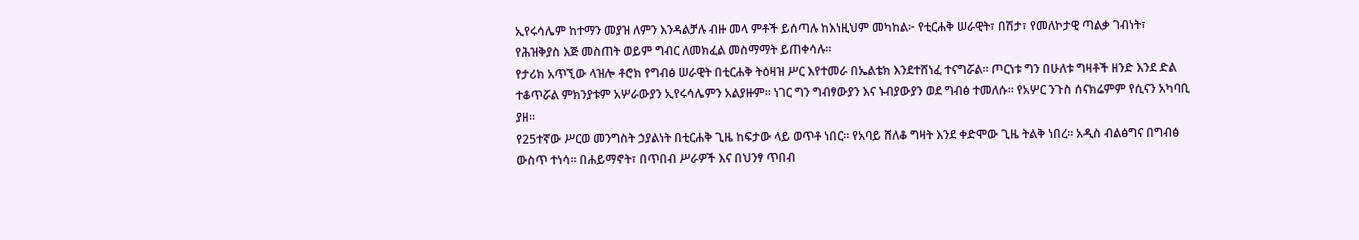ኢየሩሳሌም ከተማን መያዝ ለምን እንዳልቻሉ ብዙ መላ ምቶች ይሰጣሉ ከእነዚህም መካከል፦ የቲርሐቅ ሠራዊት፣ በሽታ፣ የመለኮታዊ ጣልቃ ገብነት፣ የሕዝቅያስ እጅ መስጠት ወይም ግብር ለመክፈል መስማማት ይጠቀሳሉ።
የታሪክ አጥኚው ላዝሎ ቶሮክ የግብፅ ሠራዊት በቲርሐቅ ትዕዛዝ ሥር እየተመራ በኤልቴክ እንደተሸነፈ ተናግሯል። ጦርነቱ ግን በሁለቱ ግዛቶች ዘንድ እንደ ድል ተቆጥሯል ምክንያቱም አሦራውያን ኢየሩሳሌምን አልያዙም። ነገር ግን ግብፃውያን እና ኑብያውያን ወደ ግብፅ ተመለሱ። የአሦር ንጉስ ሰናክሬምም የሲናን አካባቢ ያዘ።
የ25ተኛው ሥርወ መንግስት ኃያልነት በቲርሐቅ ጊዜ ከፍታው ላይ ወጥቶ ነበር። የአባይ ሸለቆ ግዛት እንደ ቀድሞው ጊዜ ትልቅ ነበረ። አዲስ ብልፅግና በግብፅ ውስጥ ተነሳ። በሐይማኖት፣ በጥበብ ሥራዎች እና በህንፃ ጥበብ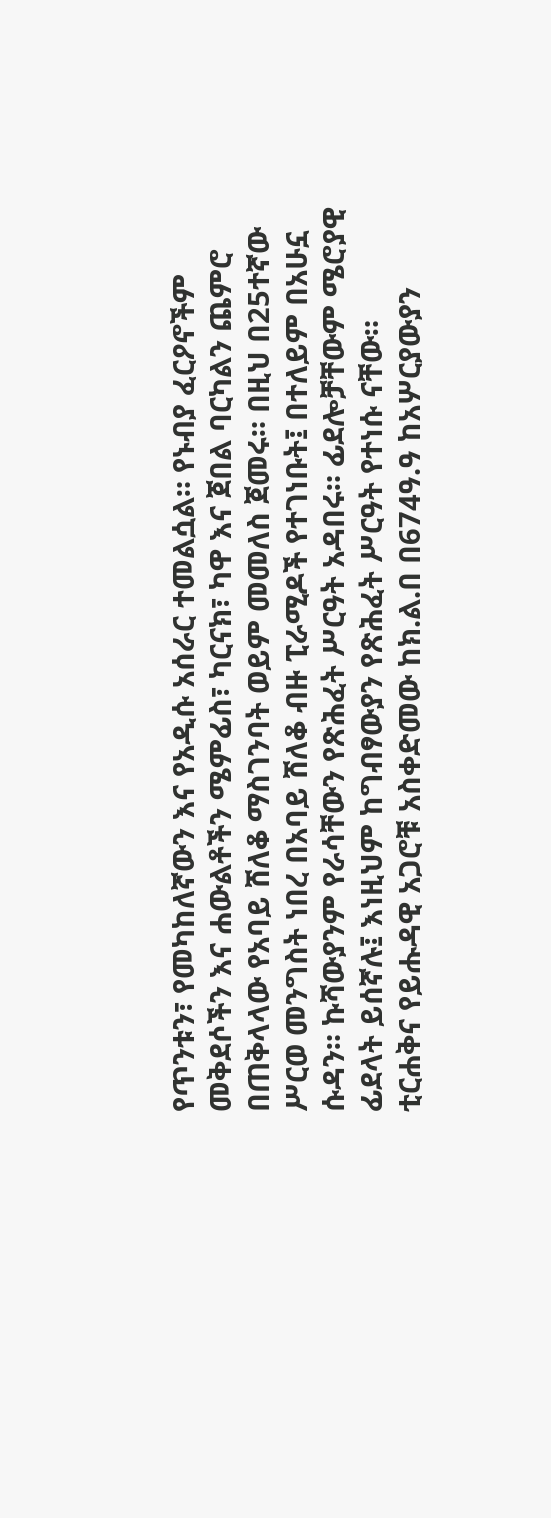የጥንቱን፣ የመካከለኛውን እና የአዲሱ አሰራር ተመልሷል። የኑብያ ፈርዖኖችም መቅደሶችን እና ሐውልቶችን ሜምፊስ፣ ካርናክ፣ ካዋ እና ጀበል ባርካልን ጨምሮ በጠቅላላው የአባይ ሸለቆ ማስገንባት ወይም መመለስ ጀመሩ። በዚህ በ25ተኛው ሥርወ መንግስት ነበረ በአባይ ሸለቆ ብዙ ፒራሚዶች የተገነቡት፤ በተለይም በአሁኗ ሱዳን። ኩሻውያንም የራሳቸውን የጽሕፈት ሥርዓት አዳበሩ። ፊደሎቻቸውም ሜሮያዊ ፊደላት ይሰኛሉ፤ እነዚህም ከግብፃውያን የጽሕፈት ሥርዓት የተነሱ ናቸው።
ቲርሐቅና የይሑዳዊ አጋሮቹ አስቀድመው ከክ.ል.በ በ674ዓ.ዓ ከአሦርያውያን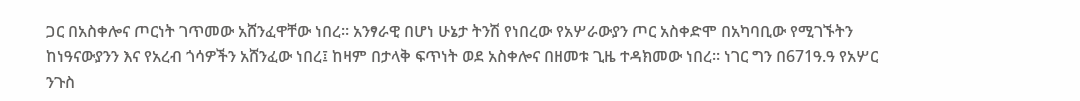ጋር በአስቀሎና ጦርነት ገጥመው አሸንፈዋቸው ነበረ። አንፃራዊ በሆነ ሁኔታ ትንሽ የነበረው የአሦራውያን ጦር አስቀድሞ በአካባቢው የሚገኙትን ከነዓናውያንን እና የአረብ ጎሳዎችን አሸንፈው ነበረ፤ ከዛም በታላቅ ፍጥነት ወደ አስቀሎና በዘመቱ ጊዜ ተዳክመው ነበረ። ነገር ግን በ671ዓ.ዓ የአሦር ንጉስ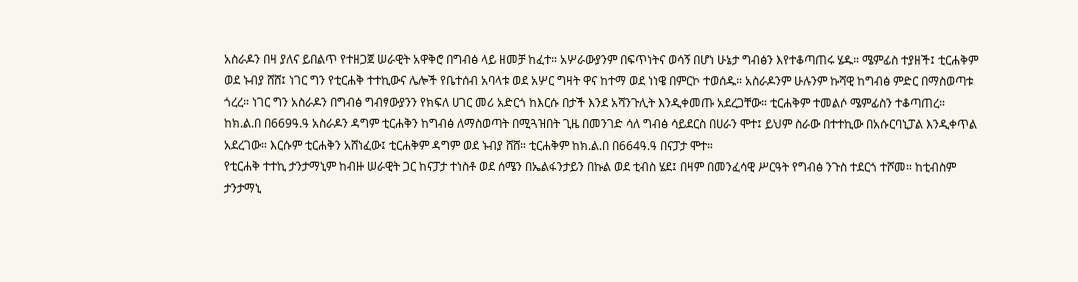አስራዶን በዛ ያለና ይበልጥ የተዘጋጀ ሠራዊት አዋቅሮ በግብፅ ላይ ዘመቻ ከፈተ። አሦራውያንም በፍጥነትና ወሳኝ በሆነ ሁኔታ ግብፅን እየተቆጣጠሩ ሄዱ። ሜምፊስ ተያዘች፤ ቲርሐቅም ወደ ኑብያ ሸሸ፤ ነገር ግን የቲርሐቅ ተተኪውና ሌሎች የቤተሰብ አባላቱ ወደ አሦር ግዛት ዋና ከተማ ወደ ነነዌ በምርኮ ተወሰዱ። አስራዶንም ሁሉንም ኩሻዊ ከግብፅ ምድር በማስወጣቱ ጎረረ። ነገር ግን አስራዶን በግብፅ ግብፃውያንን የክፍለ ሀገር መሪ አድርጎ ከእርሱ በታች እንደ አሻንጉሊት እንዲቀመጡ አደረጋቸው። ቲርሐቅም ተመልሶ ሜምፊስን ተቆጣጠረ። ከክ.ል.በ በ669ዓ.ዓ አስራዶን ዳግም ቲርሐቅን ከግብፅ ለማስወጣት በሚጓዝበት ጊዜ በመንገድ ሳለ ግብፅ ሳይደርስ በሀራን ሞተ፤ ይህም ስራው በተተኪው በአሱርባኒፓል እንዲቀጥል አደረገው። እርሱም ቲርሐቅን አሸነፈው፤ ቲርሐቅም ዳግም ወደ ኑብያ ሸሸ። ቲርሐቅም ከክ.ል.በ በ664ዓ.ዓ በናፓታ ሞተ።
የቲርሐቅ ተተኪ ታንታማኒም ከብዙ ሠራዊት ጋር ከናፓታ ተነስቶ ወደ ሰሜን በኤልፋንታይን በኩል ወደ ቲብስ ሄደ፤ በዛም በመንፈሳዊ ሥርዓት የግብፅ ንጉስ ተደርጎ ተሾመ። ከቲብስም ታንታማኒ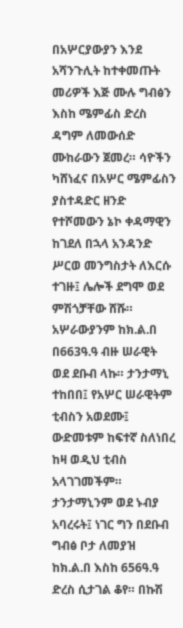በአሦርያውያን እንደ አሻንጉሊት ከተቀመጡት መሪዎች እጅ ሙሉ ግብፅን እስከ ሜምፊስ ድረስ ዳግም ለመውሰድ ሙከራውን ጀመረ። ሳዮችን ካሸነፈና በአሦር ሜምፊስን ያስተዳድር ዘንድ የተሾመውን ኔኮ ቀዳማዊን ከገደለ በኋላ አንዳንድ ሥርወ መንግስታት ለእርሱ ተገዙ፤ ሌሎች ደግሞ ወደ ምሽጎቻቸው ሸሹ። አሦራውያንም ከክ.ል.በ በ663ዓ.ዓ ብዙ ሠራዊት ወደ ደቡብ ላኩ። ታንታማኒ ተከበበ፤ የአሦር ሠራዊትም ቲብስን አወደሙ፤ ውድመቱም ከፍተኛ ስለነበረ ከዛ ወዲህ ቲብስ አላገገመችም። ታንታማኒንም ወደ ኑብያ አባረሩት፤ ነገር ግን በደቡብ ግብፅ ቦታ ለመያዝ ከክ.ል.በ እስከ 656ዓ.ዓ ድረስ ሲታገል ቆየ። በኩሽ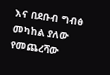እና በደቡብ ግብፅ መካከል ያለው የመጨረሻው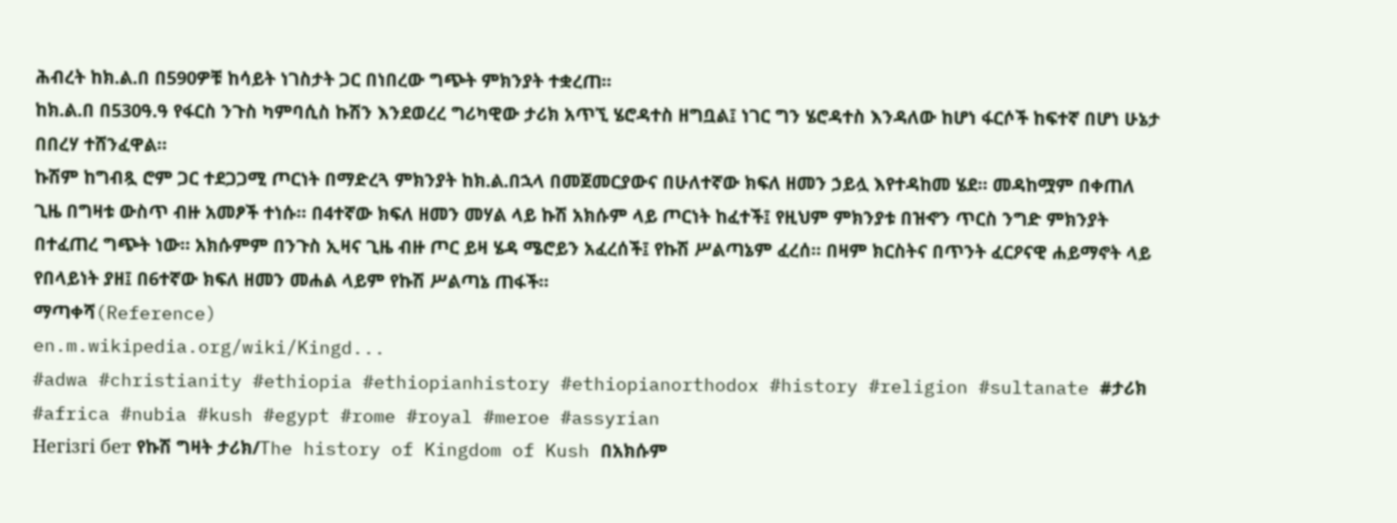ሕብረት ከክ.ል.በ በ590ዎቹ ከሳይት ነገስታት ጋር በነበረው ግጭት ምክንያት ተቋረጠ።
ከክ.ል.በ በ530ዓ.ዓ የፋርስ ንጉስ ካምባሲስ ኩሽን እንደወረረ ግሪካዊው ታሪክ አጥኚ ሄሮዳተስ ዘግቧል፤ ነገር ግን ሄሮዳተስ እንዳለው ከሆነ ፋርሶች ከፍተኛ በሆነ ሁኔታ በበረሃ ተሸንፈዋል።
ኩሽም ከግብጿ ሮም ጋር ተደጋጋሚ ጦርነት በማድረጓ ምክንያት ከክ.ል.በኋላ በመጀመርያውና በሁለተኛው ክፍለ ዘመን ኃይሏ እየተዳከመ ሄደ። መዳከሟም በቀጠለ ጊዜ በግዛቱ ውስጥ ብዙ አመፆች ተነሱ። በ4ተኛው ክፍለ ዘመን መሃል ላይ ኩሽ አክሱም ላይ ጦርነት ከፈተች፤ የዚህም ምክንያቱ በዝኆን ጥርስ ንግድ ምክንያት በተፈጠረ ግጭት ነው። አክሱምም በንጉስ ኢዛና ጊዜ ብዙ ጦር ይዛ ሄዳ ሜሮይን አፈረሰች፤ የኩሽ ሥልጣኔም ፈረሰ። በዛም ክርስትና በጥንት ፈርዖናዊ ሐይማኖት ላይ የበላይነት ያዘ፤ በ6ተኛው ክፍለ ዘመን መሐል ላይም የኩሽ ሥልጣኔ ጠፋች።
ማጣቀሻ(Reference)
en.m.wikipedia.org/wiki/Kingd...
#adwa #christianity #ethiopia #ethiopianhistory #ethiopianorthodox #history #religion #sultanate #ታሪክ #africa #nubia #kush #egypt #rome #royal #meroe #assyrian
Негізгі бет የኩሽ ግዛት ታሪክ/The history of Kingdom of Kush በአክሱም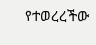የተወረረችው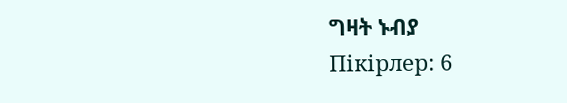ግዛት ኑብያ
Пікірлер: 6